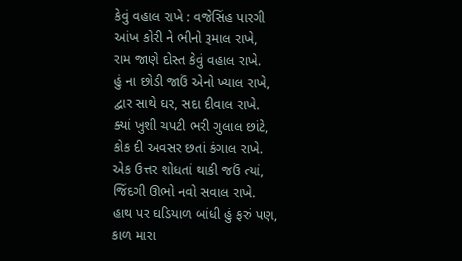કેવું વહાલ રાખે : વજેસિંહ પારગી
આંખ કોરી ને ભીનો રૂમાલ રાખે,
રામ જાણે દોસ્ત કેવું વહાલ રાખે.
હું ના છોડી જાઉં એનો ખ્યાલ રાખે,
દ્વાર સાથે ઘર, સદા દીવાલ રાખે.
ક્યાં ખુશી ચપટી ભરી ગુલાલ છાંટે,
કોક દી અવસર છતાં કંગાલ રાખે.
એક ઉત્તર શોધતાં થાકી જઉં ત્યાં,
જિંદગી ઊભો નવો સવાલ રાખે.
હાથ પર ઘડિયાળ બાંધી હું ફરું પણ,
કાળ મારા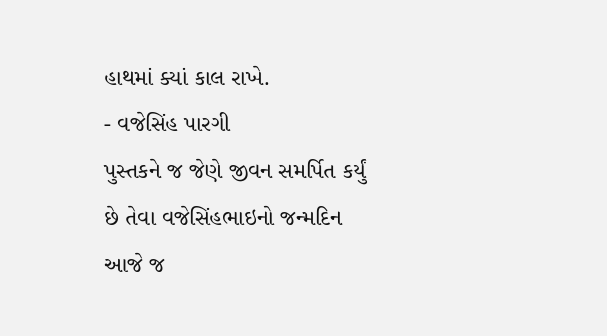હાથમાં ક્યાં કાલ રાખે.
- વજેસિંહ પારગી
પુસ્તકને જ જેણે જીવન સમર્પિત કર્યું છે તેવા વજેસિંહભાઇનો જન્મદિન આજે જ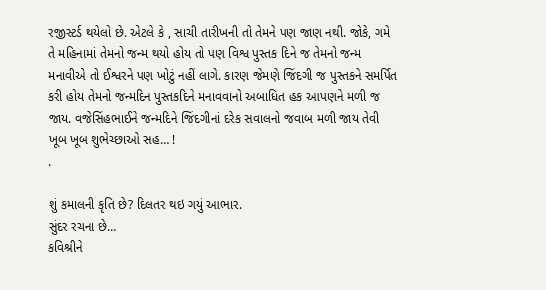રજીસ્ટર્ડ થયેલો છે. એટલે કે , સાચી તારીખની તો તેમને પણ જાણ નથી. જોકે, ગમે તે મહિનામાં તેમનો જન્મ થયો હોય તો પણ વિશ્વ પુસ્તક દિને જ તેમનો જન્મ મનાવીએ તો ઈશ્વરને પણ ખોટું નહીં લાગે. કારણ જેમણે જિંદગી જ પુસ્તકને સમર્પિત કરી હોય તેમનો જન્મદિન પુસ્તકદિને મનાવવાનો અબાધિત હક આપણને મળી જ જાય. વજેસિંહભાઈને જન્મદિને જિંદગીનાં દરેક સવાલનો જવાબ મળી જાય તેવી ખૂબ ખૂબ શુભેચ્છાઓ સહ… !
.

શું કમાલની કૃતિ છે? દિલતર થઇ ગયું આભાર.
સુંદર રચના છે…
કવિશ્રીને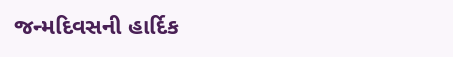જન્મદિવસની હાર્દિક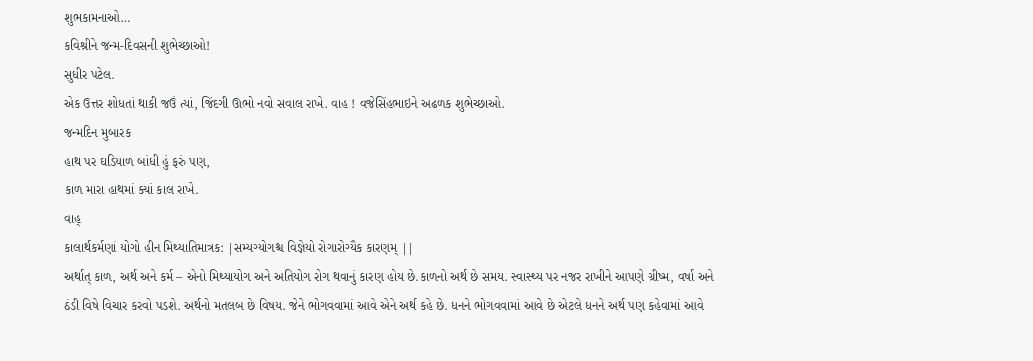શુભકામનાઓ…
કવિશ્રીને જન્મ-દિવસની શુભેચ્છાઓ!
સુધીર પટેલ.
એક ઉત્તર શોધતાં થાકી જઉં ત્યાં, જિંદગી ઊભો નવો સવાલ રાખે. વાહ ! વજેસિંહભાઇને અઢળક શુભેચ્છાઓ.
જન્મદિન મુબારક
હાથ પર ઘડિયાળ બાંધી હું ફરું પણ,
કાળ મારા હાથમાં ક્યાં કાલ રાખે.
વાહ્
કાલાર્થકર્મણાં યોગો હીન મિથ્યાતિમાત્રક: |સમ્યગ્યોગશ્ચ વિજ્ઞેયો રોગારોગ્યૈક કારણમ્ ||
અર્થાત્ કાળ, અર્થ અને કર્મ – એનો મિથ્યાયોગ અને અતિયોગ રોગ થવાનું કારણ હોય છે.કાળનો અર્થ છે સમય. સ્વાસ્થ્ય પર નજર રાખીને આપણે ગ્રીષ્મ, વર્ષા અને ઠંડી વિષે વિચાર કરવો પડશે. અર્થનો મતલબ છે વિષય. જેને ભોગવવામાં આવે એને અર્થ કહે છે. ધનને ભોગવવામાં આવે છે એટલે ધનને અર્થ પણ કહેવામાં આવે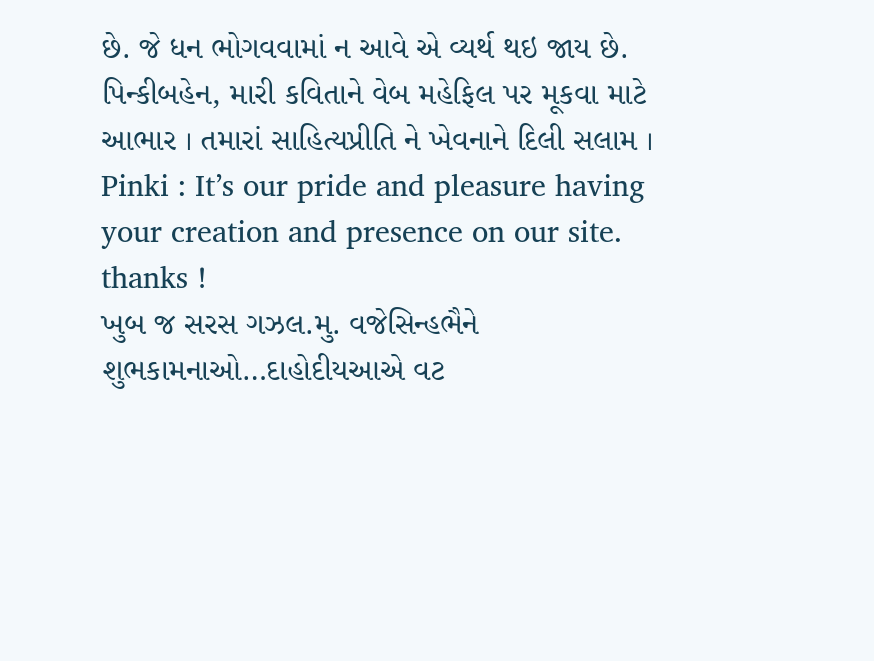છે. જે ધન ભોગવવામાં ન આવે એ વ્યર્થ થઇ જાય છે.
પિન્કીબહેન, મારી કવિતાને વેબ મહેફિલ પર મૂકવા માટે આભાર । તમારાં સાહિત્યપ્રીતિ ને ખેવનાને દિલી સલામ ।
Pinki : It’s our pride and pleasure having your creation and presence on our site. thanks !
ખુબ જ સરસ ગઝલ.મુ. વજેસિન્હભૈને શુભકામનાઓ…દાહોદીયઆએ વટ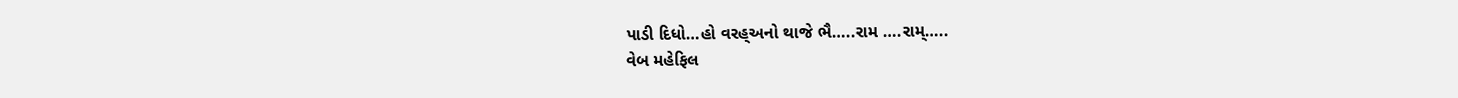પાડી દિધો…હો વરહ્અનો થાજે ભૈ…..રામ ….રામ્…..
વેબ મહેફિલ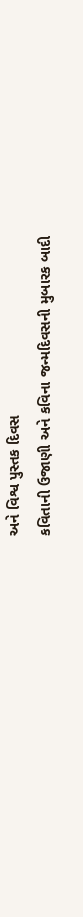અને વિશ્વ પુસ્તક દિવસ
કવિતાની ઉજાણી અને કવિના જન્મદિવસની મુબારક બાદી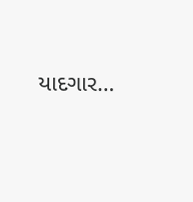યાદગાર…